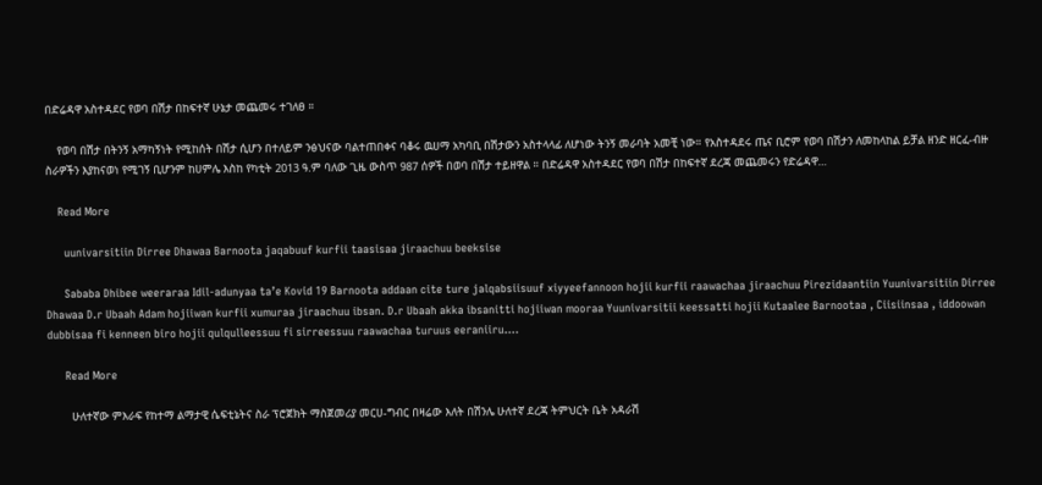በድሬዳዋ አስተዳደር የወባ በሽታ በከፍተኛ ሁኔታ መጨመሩ ተገለፀ ።

    የወባ በሽታ በትንኝ አማካኝነት የሚከሰት በሽታ ሲሆን በተለይም ንፅህናው ባልተጠበቀና ባቆሩ ዉሀማ አካባቢ በሽታውን አስተላላፊ ለሆነው ትንኝ መራባት አመቺ ነው። የአስተዳደሩ ጤና ቢሮም የወባ በሽታን ለመከላከል ይቻል ዘንድ ዘርፈ-ብዙ ስራዎችን እያከናወነ የሚገኝ ቢሆንም ከሀምሌ እስከ የካቲት 2013 ዓ.ም ባለው ጊዜ ውስጥ 987 ሰዎች በወባ በሽታ ተይዘዋል ። በድሬዳዋ አስተዳደር የወባ በሽታ በከፍተኛ ደረጃ መጨመሩን የድሬዳዋ…

    Read More

      uunivarsitiin Dirree Dhawaa Barnoota jaqabuuf kurfii taasisaa jiraachuu beeksise

      Sababa Dhibee weeraraa Idil-adunyaa ta’e Kovid 19 Barnoota addaan cite ture jalqabsiisuuf xiyyeefannoon hojii kurfii raawachaa jiraachuu Pirezidaantiin Yuunivarsitiin Dirree Dhawaa D.r Ubaah Adam hojiiwan kurfii xumuraa jiraachuu ibsan. D.r Ubaah akka ibsanitti hojiiwan mooraa Yuunivarsitii keessatti hojii Kutaalee Barnootaa , Ciisiinsaa , iddoowan dubbisaa fi kenneen biro hojii qulqulleessuu fi sirreessuu raawachaa turuus eeraniiru….

      Read More

        ሁለተኛው ምእራፍ የከተማ ልማታዊ ሴፍቲኔትና ስራ ፕሮጀክት ማስጀመሪያ መርሀ-ግብር በዛሬው እለት በሽንሌ ሁለተኛ ደረጃ ትምህርት ቤት አዳራሽ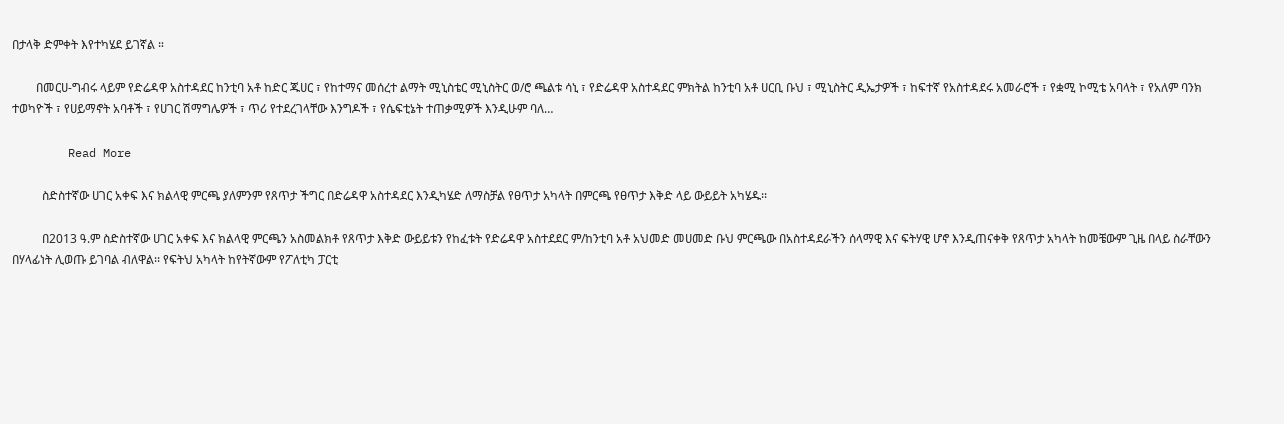በታላቅ ድምቀት እየተካሄደ ይገኛል ።

        በመርሀ-ግብሩ ላይም የድሬዳዋ አስተዳደር ከንቲባ አቶ ከድር ጁሀር ፣ የከተማና መሰረተ ልማት ሚኒስቴር ሚኒስትር ወ/ሮ ጫልቱ ሳኒ ፣ የድሬዳዋ አስተዳደር ምክትል ከንቲባ አቶ ሀርቢ ቡህ ፣ ሚኒስትር ዲኤታዎች ፣ ከፍተኛ የአስተዳደሩ አመራሮች ፣ የቋሚ ኮሚቴ አባላት ፣ የአለም ባንክ ተወካዮች ፣ የሀይማኖት አባቶች ፣ የሀገር ሽማግሌዎች ፣ ጥሪ የተደረገላቸው እንግዶች ፣ የሴፍቲኔት ተጠቃሚዎች እንዲሁም ባለ…

        Read More

          ስድስተኛው ሀገር አቀፍ እና ክልላዊ ምርጫ ያለምንም የጸጥታ ችግር በድሬዳዋ አስተዳደር እንዲካሄድ ለማስቻል የፀጥታ አካላት በምርጫ የፀጥታ እቅድ ላይ ውይይት አካሄዱ፡፡

          በ2013 ዓ.ም ስድስተኛው ሀገር አቀፍ እና ክልላዊ ምርጫን አስመልክቶ የጸጥታ እቅድ ውይይቱን የከፈቱት የድሬዳዋ አስተደደር ም/ከንቲባ አቶ አህመድ መሀመድ ቡህ ምርጫው በአስተዳደራችን ሰላማዊ እና ፍትሃዊ ሆኖ እንዲጠናቀቅ የጸጥታ አካላት ከመቼውም ጊዜ በላይ ስራቸውን በሃላፊነት ሊወጡ ይገባል ብለዋል፡፡ የፍትህ አካላት ከየትኛውም የፖለቲካ ፓርቲ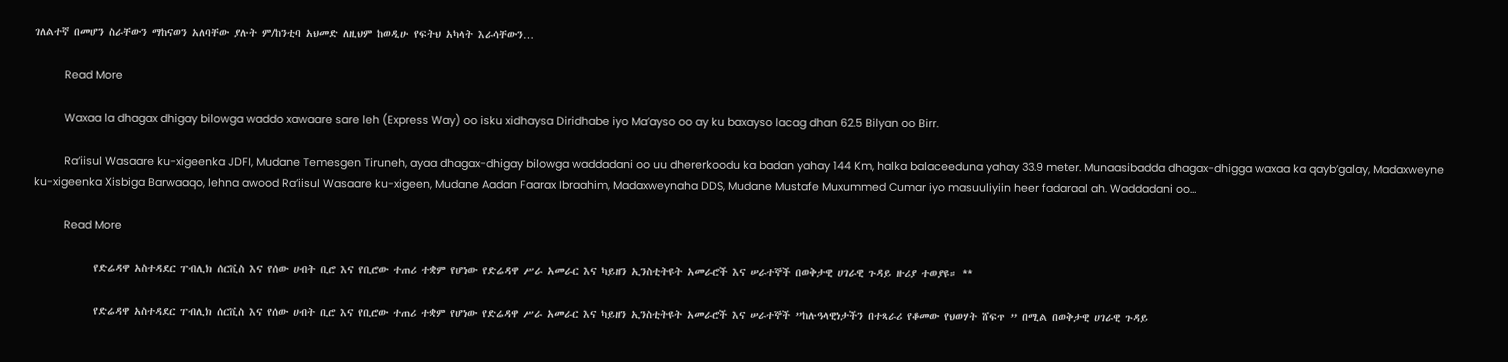ገለልተኛ በመሆን ስራቸውን ማከናወን አለባቸው ያሉት ም/ከንቲባ አህመድ ለዚህም ከወዲሁ የፍትህ አካላት እራሳቸውን…

          Read More

          Waxaa la dhagax dhigay bilowga waddo xawaare sare leh (Express Way) oo isku xidhaysa Diridhabe iyo Ma’ayso oo ay ku baxayso lacag dhan 62.5 Bilyan oo Birr.

          Ra’iisul Wasaare ku-xigeenka JDFI, Mudane Temesgen Tiruneh, ayaa dhagax-dhigay bilowga waddadani oo uu dhererkoodu ka badan yahay 144 Km, halka balaceeduna yahay 33.9 meter. Munaasibadda dhagax-dhigga waxaa ka qayb’galay, Madaxweyne ku-xigeenka Xisbiga Barwaaqo, lehna awood Ra’iisul Wasaare ku-xigeen, Mudane Aadan Faarax Ibraahim, Madaxweynaha DDS, Mudane Mustafe Muxummed Cumar iyo masuuliyiin heer fadaraal ah. Waddadani oo…

          Read More

            የድሬዳዋ አስተዳደር ፐብሊክ ሰርቪስ እና የሰው ሀብት ቢሮ እና የቢሮው ተጠሪ ተቋም የሆነው የድሬዳዋ ሥራ አመራር እና ካይዘን ኢንስቲትዩት አመራሮች እና ሠራተኞች በወቅታዊ ሀገራዊ ጉዳይ ዙሪያ ተወያዩ። **

            የድሬዳዋ አስተዳደር ፐብሊክ ሰርቪስ እና የሰው ሀብት ቢሮ እና የቢሮው ተጠሪ ተቋም የሆነው የድሬዳዋ ሥራ አመራር እና ካይዘን ኢንስቲትዩት አመራሮች እና ሠራተኞች ”ከሉዓላዊነታችን በተጻራሪ የቆመው የህወሃት ሸፍጥ ” በሚል በወቅታዊ ሀገራዊ ጉዳይ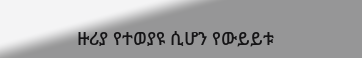ዙሪያ የተወያዩ ሲሆን የውይይቱ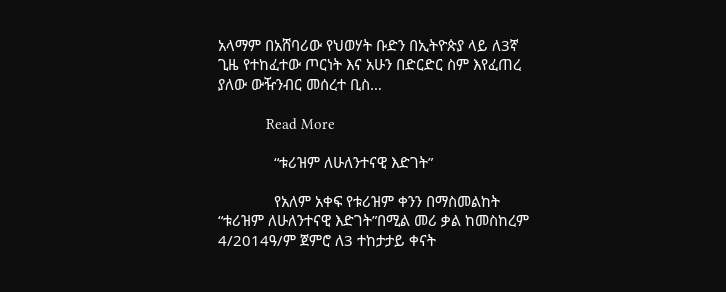አላማም በአሸባሪው የህወሃት ቡድን በኢትዮጵያ ላይ ለ3ኛ ጊዜ የተከፈተው ጦርነት እና አሁን በድርድር ስም እየፈጠረ ያለው ውዥንብር መሰረተ ቢስ…

            Read More

              “ቱሪዝም ለሁለንተናዊ እድገት”

              የአለም አቀፍ የቱሪዝም ቀንን በማስመልከት “ቱሪዝም ለሁለንተናዊ እድገት”በሚል መሪ ቃል ከመስከረም 4/2014ዓ/ም ጀምሮ ለ3 ተከታታይ ቀናት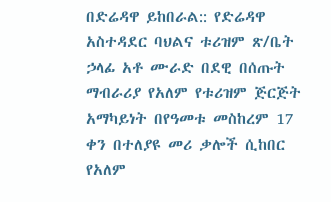በድሬዳዋ ይከበራል:: የድሬዳዋ አስተዳደር ባህልና ቱሪዝም ጽ/ቤት ኃላፊ አቶ ሙራድ በደዊ በሰጡት ማብራሪያ የአለም የቱሪዝም ጅርጅት አማካይነት በየዓመቱ መስከረም 17 ቀን በተለያዩ መሪ ቃሎች ሲከበር የአለም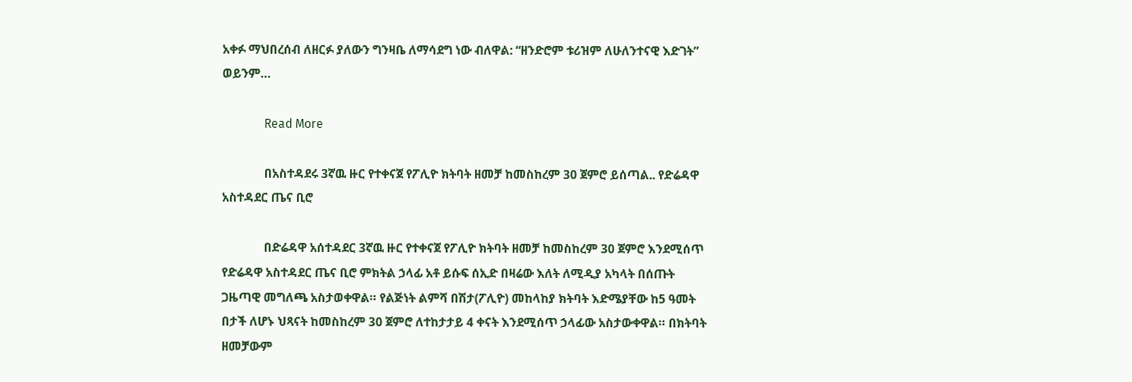አቀፉ ማህበረሰብ ለዘርፉ ያለውን ግንዛቤ ለማሳደግ ነው ብለዋል: “ዘንድሮም ቱሪዝም ለሁለንተናዊ እድገት” ወይንም…

              Read More

              በአስተዳደሩ 3ኛዉ ዙር የተቀናጀ የፖሊዮ ክትባት ዘመቻ ከመስከረም 30 ጀምሮ ይሰጣል.. የድሬዳዋ አስተዳደር ጤና ቢሮ

              በድሬዳዋ አሰተዳደር 3ኛዉ ዙር የተቀናጀ የፖሊዮ ክትባት ዘመቻ ከመስከረም 30 ጀምሮ እንደሚሰጥ የድሬዳዋ አስተዳደር ጤና ቢሮ ምክትል ኃላፊ አቶ ይሱፍ ሰኢድ በዛሬው እለት ለሚዲያ አካላት በሰጡት ጋዜጣዊ መግለጫ አስታወቀዋል። የልጅነት ልምሻ በሽታ(ፖሊዮ) መከላከያ ክትባት እድሜያቸው ከ5 ዓመት በታች ለሆኑ ህጻናት ከመስከረም 30 ጀምሮ ለተከታታይ 4 ቀናት እንደሚሰጥ ኃላፊው አስታውቀዋል። በክትባት ዘመቻውም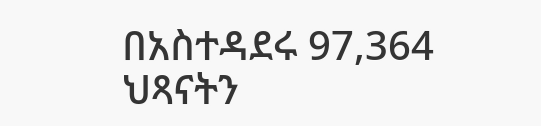በአስተዳደሩ 97,364 ህጻናትን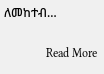ለመከተብ…

              Read More